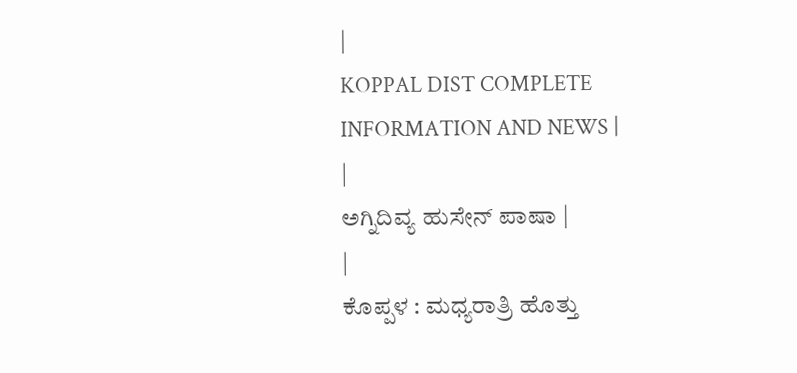|
KOPPAL DIST COMPLETE INFORMATION AND NEWS |
|
ಅಗ್ನಿದಿವ್ಯ ಹುಸೇನ್ ಪಾಷಾ |
|
ಕೊಪ್ಪಳ : ಮಧ್ಯರಾತ್ರಿ ಹೊತ್ತು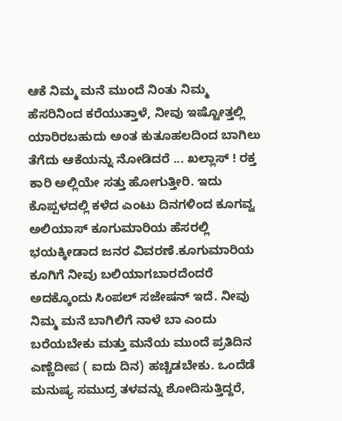ಆಕೆ ನಿಮ್ಮ ಮನೆ ಮುಂದೆ ನಿಂತು ನಿಮ್ಮ ಹೆಸರಿನಿಂದ ಕರೆಯುತ್ತಾಳೆ, ನೀವು ಇಷ್ಟೋತ್ತಲ್ಲಿ ಯಾರಿರಬಹುದು ಅಂತ ಕುತೂಹಲದಿಂದ ಬಾಗಿಲು ತೆಗೆದು ಆಕೆಯನ್ನು ನೋಡಿದರೆ ... ಖಲ್ಲಾಸ್ ! ರಕ್ತ ಕಾರಿ ಅಲ್ಲಿಯೇ ಸತ್ತು ಹೋಗುತ್ತೀರಿ. ಇದು ಕೊಪ್ಪಳದಲ್ಲಿ ಕಳೆದ ಎಂಟು ದಿನಗಳಿಂದ ಕೂಗವ್ವ ಅಲಿಯಾಸ್ ಕೂಗುಮಾರಿಯ ಹೆಸರಲ್ಲಿ ಭಯಕ್ಕೀಡಾದ ಜನರ ವಿವರಣೆ.ಕೂಗುಮಾರಿಯ ಕೂಗಿಗೆ ನೀವು ಬಲಿಯಾಗಬಾರದೆಂದರೆ ಅದಕ್ಕೊಂದು ಸಿಂಪಲ್ ಸಜೇಷನ್ ಇದೆ. ನೀವು ನಿಮ್ಮ ಮನೆ ಬಾಗಿಲಿಗೆ ನಾಳೆ ಬಾ ಎಂದು ಬರೆಯಬೇಕು ಮತ್ತು ಮನೆಯ ಮುಂದೆ ಪ್ರತಿದಿನ ಎಣ್ಣೆದೀಪ ( ಐದು ದಿನ) ಹಚ್ಚಿಡಬೇಕು. ಒಂದೆಡೆ ಮನುಷ್ಯ ಸಮುದ್ರ ತಳವನ್ನು ಶೋದಿಸುತ್ತಿದ್ದರೆ,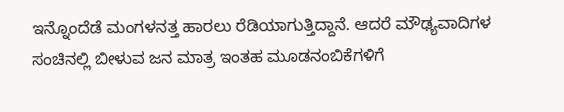ಇನ್ನೊಂದೆಡೆ ಮಂಗಳನತ್ತ ಹಾರಲು ರೆಡಿಯಾಗುತ್ತಿದ್ದಾನೆ. ಆದರೆ ಮೌಢ್ಯವಾದಿಗಳ ಸಂಚಿನಲ್ಲಿ ಬೀಳುವ ಜನ ಮಾತ್ರ ಇಂತಹ ಮೂಡನಂಬಿಕೆಗಳಿಗೆ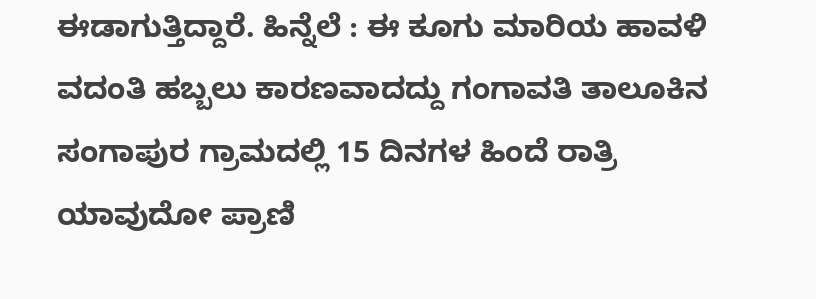ಈಡಾಗುತ್ತಿದ್ದಾರೆ. ಹಿನ್ನೆಲೆ : ಈ ಕೂಗು ಮಾರಿಯ ಹಾವಳಿ ವದಂತಿ ಹಬ್ಬಲು ಕಾರಣವಾದದ್ದು ಗಂಗಾವತಿ ತಾಲೂಕಿನ ಸಂಗಾಪುರ ಗ್ರಾಮದಲ್ಲಿ 15 ದಿನಗಳ ಹಿಂದೆ ರಾತ್ರಿ ಯಾವುದೋ ಪ್ರಾಣಿ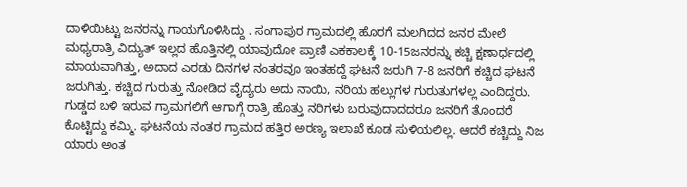ದಾಳಿಯಿಟ್ಟು ಜನರನ್ನು ಗಾಯಗೊಳಿಸಿದ್ದು . ಸಂಗಾಪುರ ಗ್ರಾಮದಲ್ಲಿ ಹೊರಗೆ ಮಲಗಿದದ ಜನರ ಮೇಲೆ ಮಧ್ಯರಾತ್ರಿ ವಿದ್ಯುತ್ ಇಲ್ಲದ ಹೊತ್ತಿನಲ್ಲಿ ಯಾವುದೋ ಪ್ರಾಣಿ ಎಕಕಾಲಕ್ಕೆ 10-15ಜನರನ್ನು ಕಚ್ಚಿ ಕ್ಷಣಾರ್ಧದಲ್ಲಿ ಮಾಯವಾಗಿತ್ತು, ಅದಾದ ಎರಡು ದಿನಗಳ ನಂತರವೂ ಇಂತಹದ್ದೆ ಘಟನೆ ಜರುಗಿ 7-8 ಜನರಿಗೆ ಕಚ್ಚಿದ ಘಟನೆ ಜರುಗಿತ್ತು. ಕಚ್ಚಿದ ಗುರುತ್ತು ನೋಡಿದ ವೈದ್ಯರು ಅದು ನಾಯಿ, ನರಿಯ ಹಲ್ಲುಗಳ ಗುರುತುಗಳಲ್ಲ ಎಂದಿದ್ದರು. ಗುಡ್ಡದ ಬಳಿ ಇರುವ ಗ್ರಾಮಗಲಿಗೆ ಆಗಾಗ್ಗೆ ರಾತ್ರಿ ಹೊತ್ತು ನರಿಗಳು ಬರುವುದಾದದರೂ ಜನರಿಗೆ ತೊಂದರೆ ಕೊಟ್ಟಿದ್ದು ಕಮ್ಮಿ. ಘಟನೆಯ ನಂತರ ಗ್ರಾಮದ ಹತ್ತಿರ ಅರಣ್ಯ ಇಲಾಖೆ ಕೂಡ ಸುಳಿಯಲಿಲ್ಲ. ಆದರೆ ಕಚ್ಚಿದ್ದು ನಿಜ ಯಾರು ಅಂತ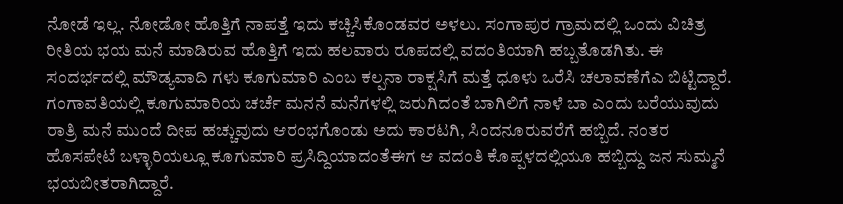ನೋಡೆ ಇಲ್ಲ. ನೋಡೋ ಹೊತ್ತಿಗೆ ನಾಪತ್ತೆ ಇದು ಕಚ್ಚಿಸಿಕೊಂಡವರ ಅಳಲು. ಸಂಗಾಪುರ ಗ್ರಾಮದಲ್ಲಿ ಒಂದು ವಿಚಿತ್ರ ರೀತಿಯ ಭಯ ಮನೆ ಮಾಡಿರುವ ಹೊತ್ತಿಗೆ ಇದು ಹಲವಾರು ರೂಪದಲ್ಲಿ ವದಂತಿಯಾಗಿ ಹಬ್ಬತೊಡಗಿತು. ಈ ಸಂದರ್ಭದಲ್ಲಿ ಮೌಡ್ಯವಾದಿ ಗಳು ಕೂಗುಮಾರಿ ಎಂಬ ಕಲ್ಪನಾ ರಾಕ್ಷಸಿಗೆ ಮತ್ತೆ ಧೂಳು ಒರೆಸಿ ಚಲಾವಣೆಗೆಎ ಬಿಟ್ಟಿದ್ದಾರೆ. ಗಂಗಾವತಿಯಲ್ಲಿ ಕೂಗುಮಾರಿಯ ಚರ್ಚೆ ಮನನೆ ಮನೆಗಳಲ್ಲಿ ಜರುಗಿದಂತೆ ಬಾಗಿಲಿಗೆ ನಾಳೆ ಬಾ ಎಂದು ಬರೆಯುವುದು ರಾತ್ರಿ ಮನೆ ಮುಂದೆ ದೀಪ ಹಚ್ಚುವುದು ಆರಂಭಗೊಂಡು ಅದು ಕಾರಟಗಿ, ಸಿಂದನೂರುವರೆಗೆ ಹಬ್ಬಿದೆ. ನಂತರ ಹೊಸಪೇಟೆ ಬಳ್ಳಾರಿಯಲ್ಲೂ ಕೂಗುಮಾರಿ ಪ್ರಸಿದ್ದಿಯಾದಂತೆಈಗ ಆ ವದಂತಿ ಕೊಪ್ಪಳದಲ್ಲಿಯೂ ಹಬ್ಬಿದ್ದು ಜನ ಸುಮ್ಮನೆ ಭಯಬೀತರಾಗಿದ್ದಾರೆ.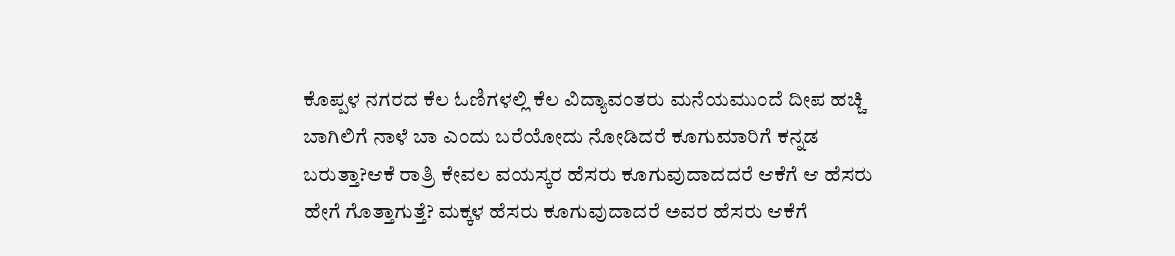ಕೊಪ್ಪಳ ನಗರದ ಕೆಲ ಓಣಿಗಳಲ್ಲಿ ಕೆಲ ವಿದ್ಯಾವಂತರು ಮನೆಯಮುಂದೆ ದೀಪ ಹಚ್ಚಿ ಬಾಗಿಲಿಗೆ ನಾಳೆ ಬಾ ಎಂದು ಬರೆಯೋದು ನೋಡಿದರೆ ಕೂಗುಮಾರಿಗೆ ಕನ್ನಡ ಬರುತ್ತಾ?ಆಕೆ ರಾತ್ರಿ ಕೇವಲ ವಯಸ್ಕರ ಹೆಸರು ಕೂಗುವುದಾದದರೆ ಆಕೆಗೆ ಆ ಹೆಸರು ಹೇಗೆ ಗೊತ್ತಾಗುತ್ತೆ? ಮಕ್ಕಳ ಹೆಸರು ಕೂಗುವುದಾದರೆ ಅವರ ಹೆಸರು ಆಕೆಗೆ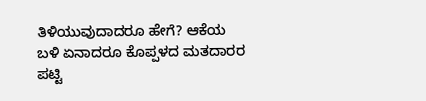ತಿಳಿಯುವುದಾದರೂ ಹೇಗೆ? ಆಕೆಯ ಬಳಿ ಏನಾದರೂ ಕೊಪ್ಪಳದ ಮತದಾರರ ಪಟ್ಟಿ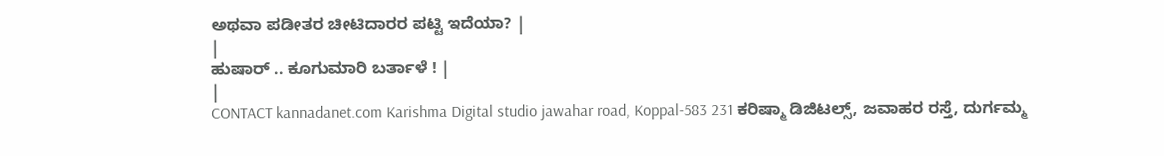ಅಥವಾ ಪಡೀತರ ಚೀಟಿದಾರರ ಪಟ್ಟಿ ಇದೆಯಾ? |
|
ಹುಷಾರ್ .. ಕೂಗುಮಾರಿ ಬರ್ತಾಳೆ ! |
|
CONTACT kannadanet.com Karishma Digital studio jawahar road, Koppal-583 231 ಕರಿಷ್ಮಾ ಡಿಜಿಟಲ್ಸ್, ಜವಾಹರ ರಸ್ತೆ, ದುರ್ಗಮ್ಮ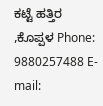ಕಟ್ಟೆ ಹತ್ತಿರ ,ಕೊಪ್ಪಳ Phone: 9880257488 E-mail: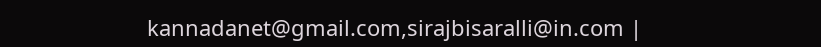kannadanet@gmail.com,sirajbisaralli@in.com |